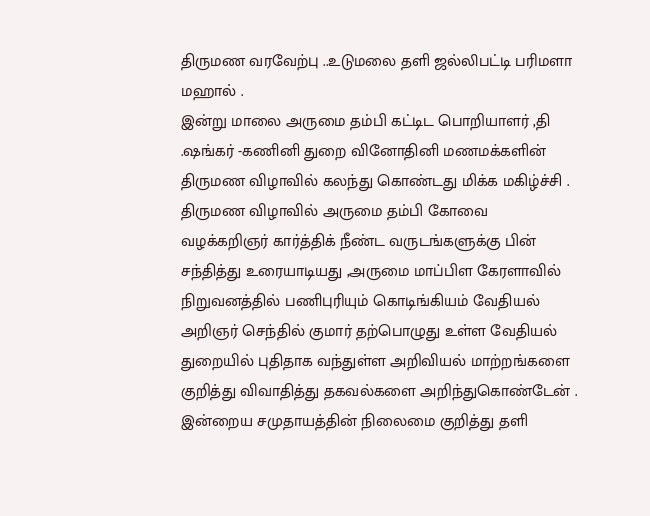திருமண வரவேற்பு ..உடுமலை தளி ஜல்லிபட்டி பரிமளா மஹால் .
இன்று மாலை அருமை தம்பி கட்டிட பொறியாளர் ,தி .ஷங்கர் -கணினி துறை வினோதினி மணமக்களின் திருமண விழாவில் கலந்து கொண்டது மிக்க மகிழ்ச்சி .
திருமண விழாவில் அருமை தம்பி கோவை வழக்கறிஞர் கார்த்திக் நீண்ட வருடங்களுக்கு பின் சந்தித்து உரையாடியது ,அருமை மாப்பிள கேரளாவில் நிறுவனத்தில் பணிபுரியும் கொடிங்கியம் வேதியல் அறிஞர் செந்தில் குமார் தற்பொழுது உள்ள வேதியல் துறையில் புதிதாக வந்துள்ள அறிவியல் மாற்றங்களை குறித்து விவாதித்து தகவல்களை அறிந்துகொண்டேன் .
இன்றைய சமுதாயத்தின் நிலைமை குறித்து தளி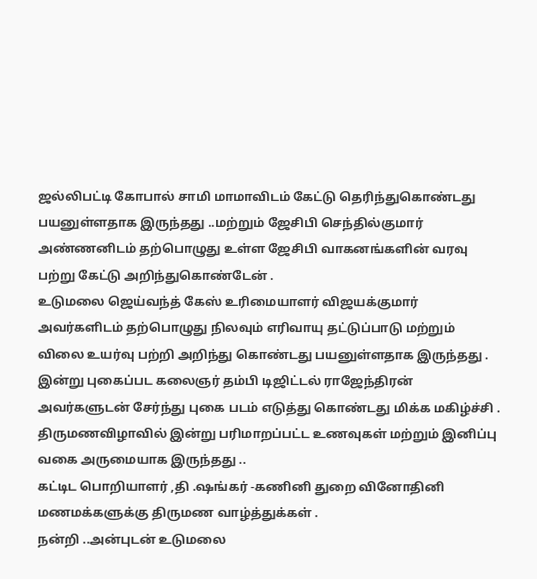ஜல்லிபட்டி கோபால் சாமி மாமாவிடம் கேட்டு தெரிந்துகொண்டது பயனுள்ளதாக இருந்தது ..மற்றும் ஜேசிபி செந்தில்குமார் அண்ணனிடம் தற்பொழுது உள்ள ஜேசிபி வாகனங்களின் வரவு பற்று கேட்டு அறிந்துகொண்டேன் .
உடுமலை ஜெய்வந்த் கேஸ் உரிமையாளர் விஜயக்குமார் அவர்களிடம் தற்பொழுது நிலவும் எரிவாயு தட்டுப்பாடு மற்றும் விலை உயர்வு பற்றி அறிந்து கொண்டது பயனுள்ளதாக இருந்தது .
இன்று புகைப்பட கலைஞர் தம்பி டிஜிட்டல் ராஜேந்திரன் அவர்களுடன் சேர்ந்து புகை படம் எடுத்து கொண்டது மிக்க மகிழ்ச்சி .
திருமணவிழாவில் இன்று பரிமாறப்பட்ட உணவுகள் மற்றும் இனிப்பு வகை அருமையாக இருந்தது ..
கட்டிட பொறியாளர் ,தி .ஷங்கர் -கணினி துறை வினோதினி மணமக்களுக்கு திருமண வாழ்த்துக்கள் .
நன்றி ..அன்புடன் உடுமலை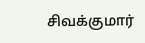சிவக்குமார்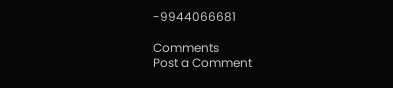-9944066681

Comments
Post a Comment